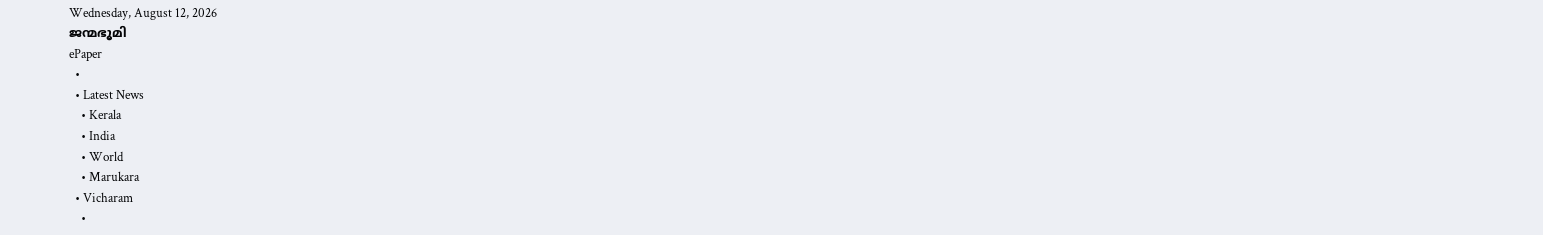Wednesday, August 12, 2026
ജന്മഭൂമി
ePaper
  •
  • Latest News
    • Kerala
    • India
    • World
    • Marukara
  • Vicharam
    •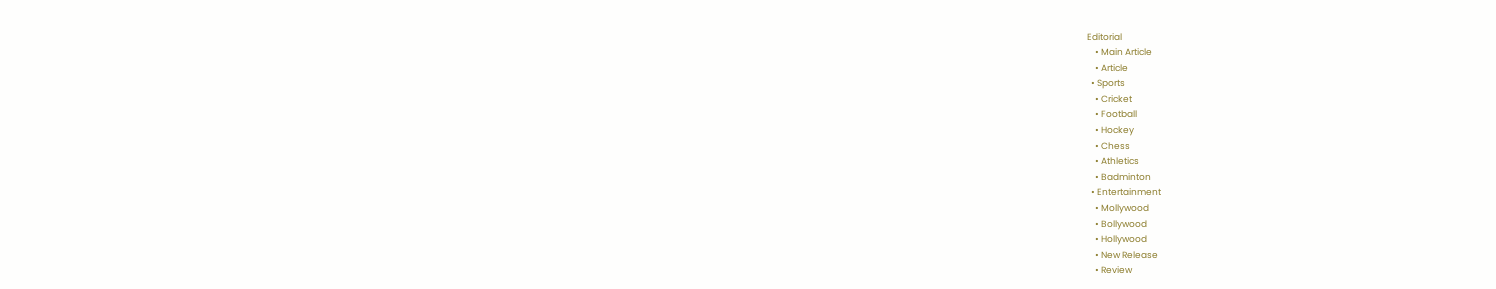Editorial
    • Main Article
    • Article
  • Sports
    • Cricket
    • Football
    • Hockey
    • Chess
    • Athletics
    • Badminton
  • Entertainment
    • Mollywood
    • Bollywood
    • Hollywood
    • New Release
    • Review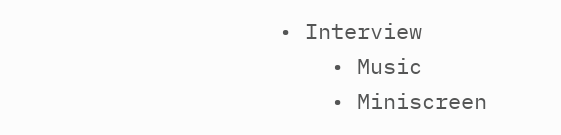• Interview
    • Music
    • Miniscreen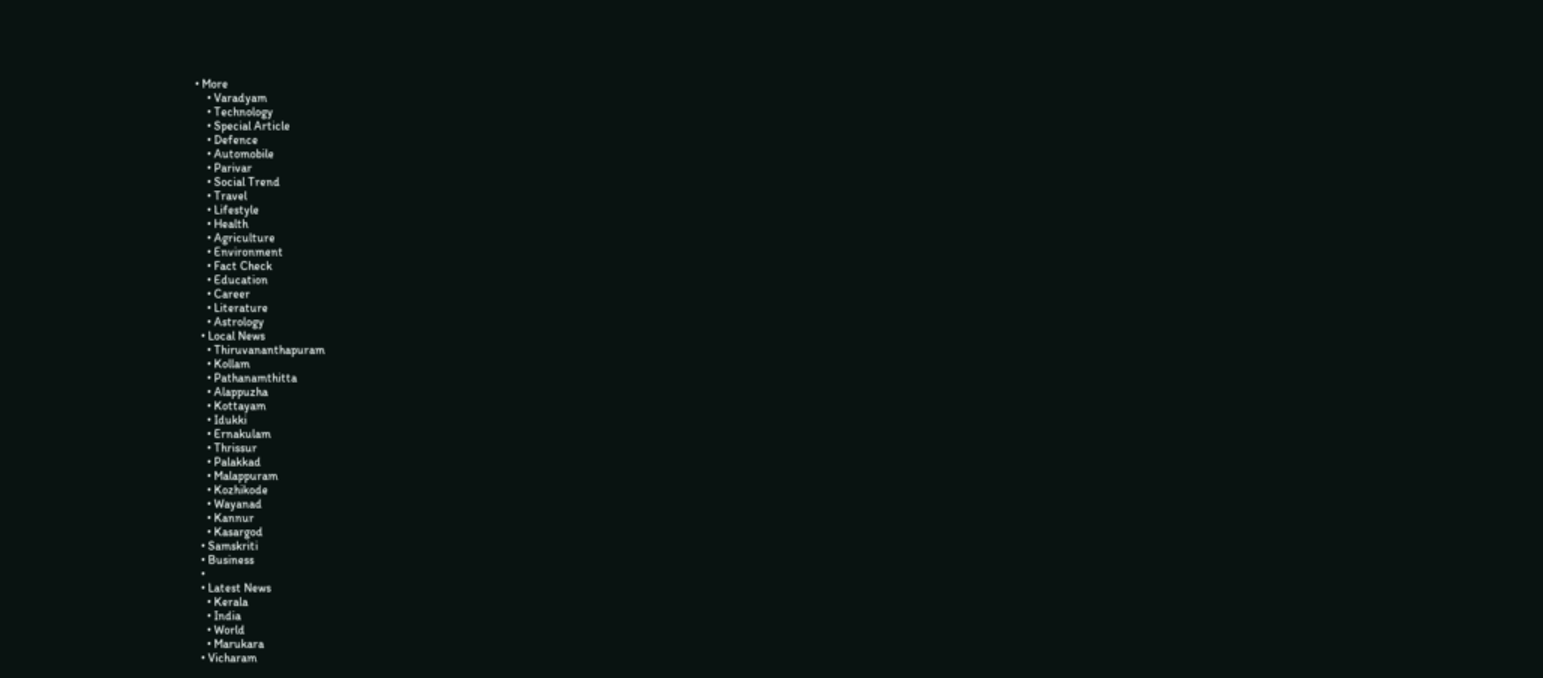• More
    • Varadyam
    • Technology
    • Special Article
    • Defence
    • Automobile
    • Parivar
    • Social Trend
    • Travel
    • Lifestyle
    • Health
    • Agriculture
    • Environment
    • Fact Check
    • Education
    • Career
    • Literature
    • Astrology
  • Local News
    • Thiruvananthapuram
    • Kollam
    • Pathanamthitta
    • Alappuzha
    • Kottayam
    • Idukki
    • Ernakulam
    • Thrissur
    • Palakkad
    • Malappuram
    • Kozhikode
    • Wayanad
    • Kannur
    • Kasargod
  • Samskriti
  • Business
  •
  • Latest News
    • Kerala
    • India
    • World
    • Marukara
  • Vicharam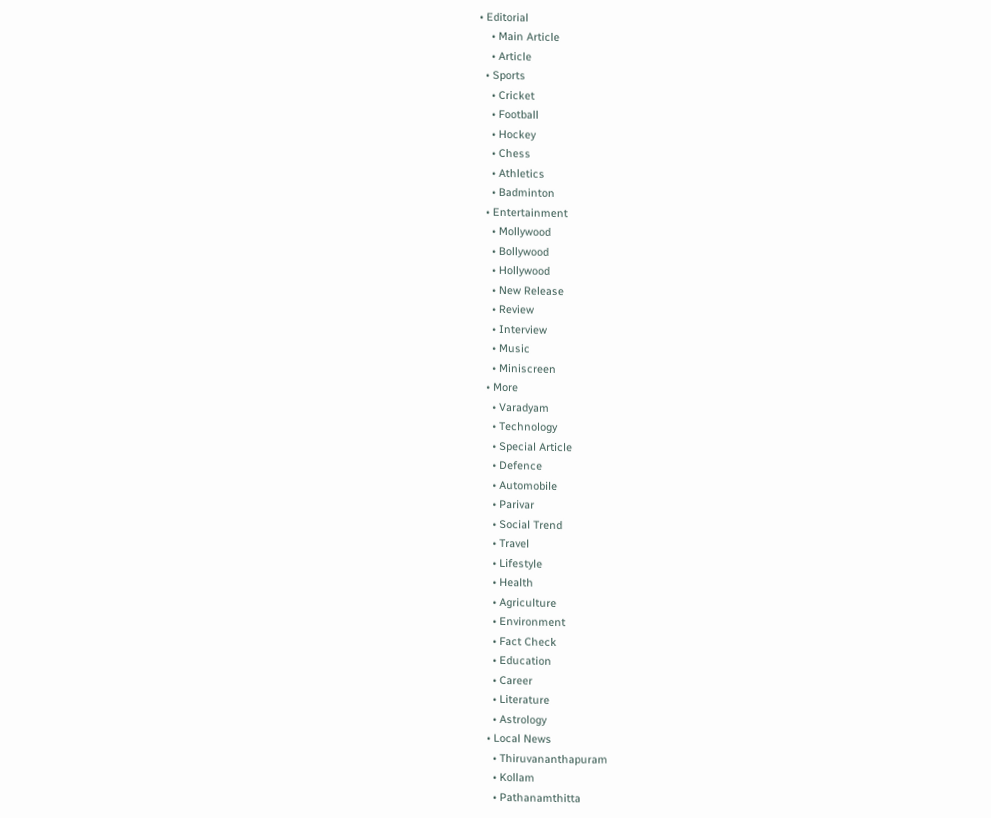• Editorial
    • Main Article
    • Article
  • Sports
    • Cricket
    • Football
    • Hockey
    • Chess
    • Athletics
    • Badminton
  • Entertainment
    • Mollywood
    • Bollywood
    • Hollywood
    • New Release
    • Review
    • Interview
    • Music
    • Miniscreen
  • More
    • Varadyam
    • Technology
    • Special Article
    • Defence
    • Automobile
    • Parivar
    • Social Trend
    • Travel
    • Lifestyle
    • Health
    • Agriculture
    • Environment
    • Fact Check
    • Education
    • Career
    • Literature
    • Astrology
  • Local News
    • Thiruvananthapuram
    • Kollam
    • Pathanamthitta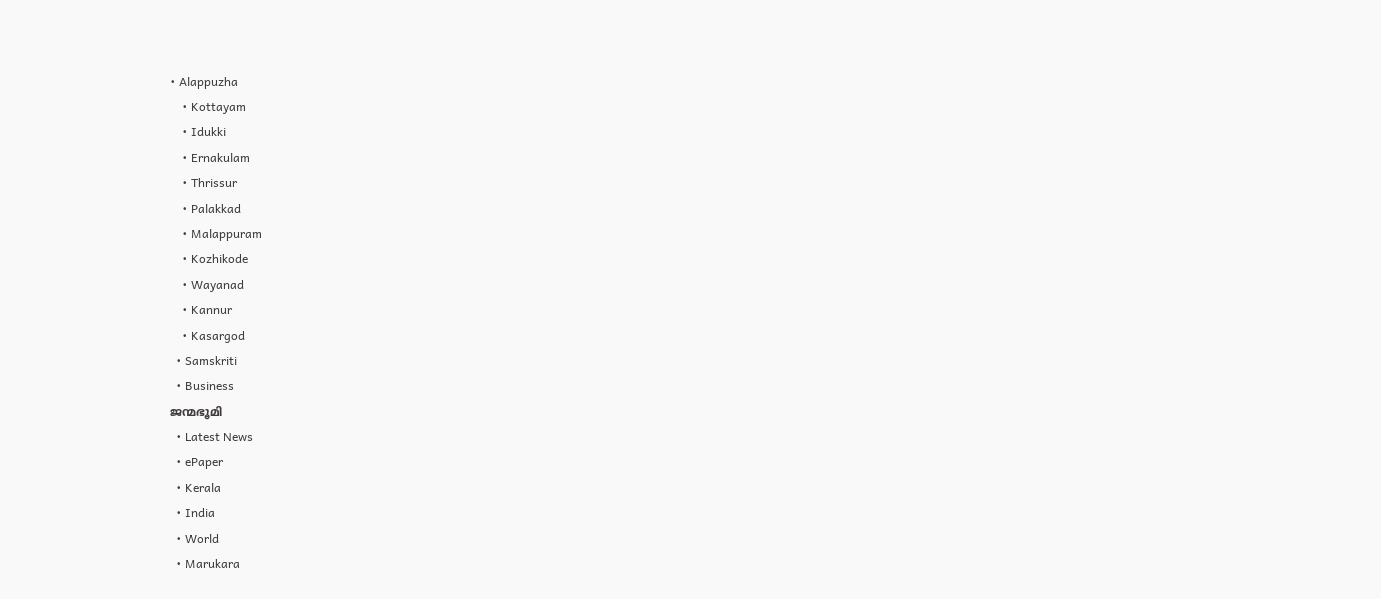• Alappuzha
    • Kottayam
    • Idukki
    • Ernakulam
    • Thrissur
    • Palakkad
    • Malappuram
    • Kozhikode
    • Wayanad
    • Kannur
    • Kasargod
  • Samskriti
  • Business
ജന്മഭൂമി
  • Latest News
  • ePaper
  • Kerala
  • India
  • World
  • Marukara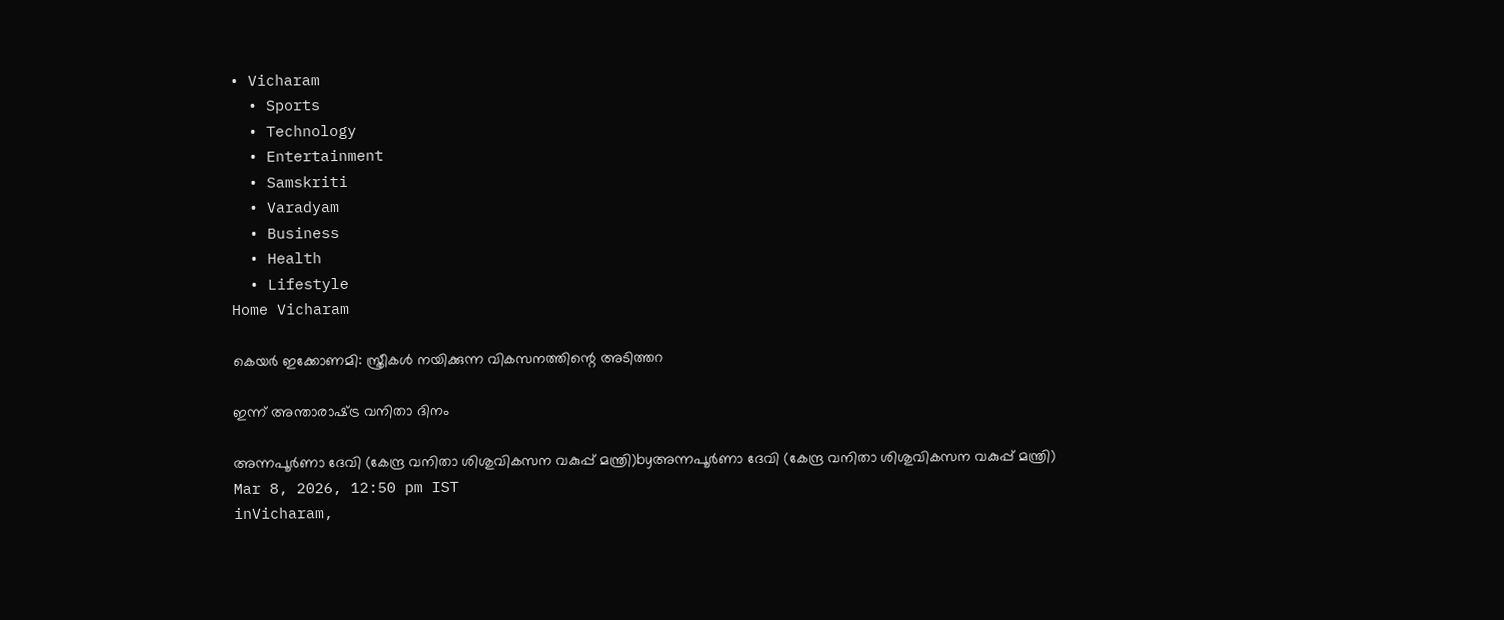• Vicharam
  • Sports
  • Technology
  • Entertainment
  • Samskriti
  • Varadyam
  • Business
  • Health
  • Lifestyle
Home Vicharam

കെയര്‍ ഇക്കോണമി: സ്ത്രീകള്‍ നയിക്കുന്ന വികസനത്തിന്റെ അടിത്തറ

ഇന്ന് അന്താരാഷ്‌ട്ര വനിതാ ദിനം

അന്നപൂര്‍ണാ ദേവി (കേന്ദ്ര വനിതാ ശിശുവികസന വകുപ്പ് മന്ത്രി)byഅന്നപൂര്‍ണാ ദേവി (കേന്ദ്ര വനിതാ ശിശുവികസന വകുപ്പ് മന്ത്രി)
Mar 8, 2026, 12:50 pm IST
inVicharam,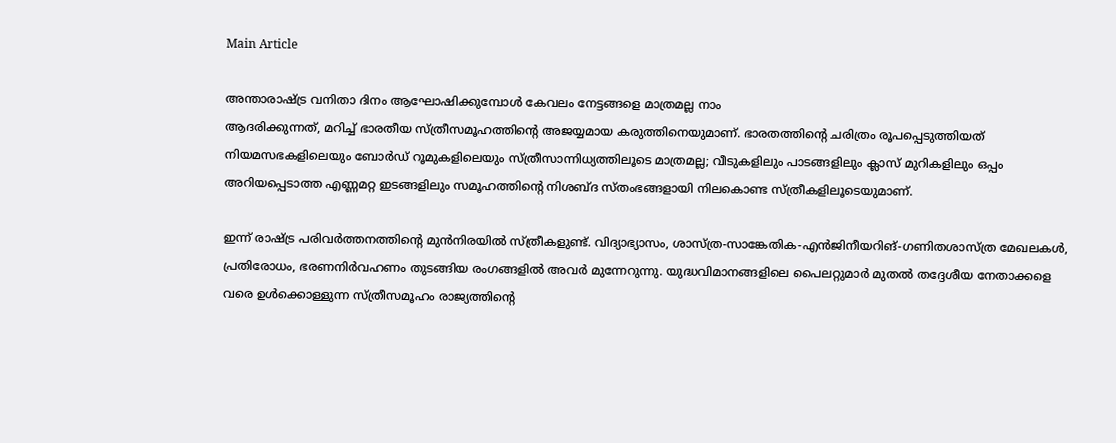Main Article

അന്താരാഷ്‌ട്ര വനിതാ ദിനം ആഘോഷിക്കുമ്പോള്‍ കേവലം നേട്ടങ്ങളെ മാത്രമല്ല നാം
ആദരിക്കുന്നത്, മറിച്ച് ഭാരതീയ സ്ത്രീസമൂഹത്തിന്റെ അജയ്യമായ കരുത്തിനെയുമാണ്. ഭാരതത്തിന്റെ ചരിത്രം രൂപപ്പെടുത്തിയത് നിയമസഭകളിലെയും ബോര്‍ഡ് റൂമുകളിലെയും സ്ത്രീസാന്നിധ്യത്തിലൂടെ മാത്രമല്ല; വീടുകളിലും പാടങ്ങളിലും ക്ലാസ് മുറികളിലും ഒപ്പം അറിയപ്പെടാത്ത എണ്ണമറ്റ ഇടങ്ങളിലും സമൂഹത്തിന്റെ നിശബ്ദ സ്തംഭങ്ങളായി നിലകൊണ്ട സ്ത്രീകളിലൂടെയുമാണ്.

ഇന്ന് രാഷ്‌ട്ര പരിവര്‍ത്തനത്തിന്റെ മുന്‍നിരയില്‍ സ്ത്രീകളുണ്ട്. വിദ്യാഭ്യാസം, ശാസ്ത്ര-സാങ്കേതിക-എന്‍ജിനീയറിങ്-ഗണിതശാസ്ത്ര മേഖലകള്‍, പ്രതിരോധം, ഭരണനിര്‍വഹണം തുടങ്ങിയ രംഗങ്ങളില്‍ അവര്‍ മുന്നേറുന്നു. യുദ്ധവിമാനങ്ങളിലെ പൈലറ്റുമാര്‍ മുതല്‍ തദ്ദേശീയ നേതാക്കളെ വരെ ഉള്‍ക്കൊള്ളുന്ന സ്ത്രീസമൂഹം രാജ്യത്തിന്റെ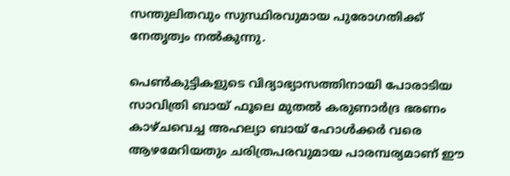സന്തുലിതവും സുസ്ഥിരവുമായ പുരോഗതിക്ക് നേതൃത്വം നല്‍കുന്നു.

പെണ്‍കുട്ടികളുടെ വിദ്യാഭ്യാസത്തിനായി പോരാടിയ സാവിത്രി ബായ് ഫൂലെ മുതല്‍ കരുണാര്‍ദ്ര ഭരണം കാഴ്ചവെച്ച അഹല്യാ ബായ് ഹോള്‍ക്കര്‍ വരെ ആഴമേറിയതും ചരിത്രപരവുമായ പാരമ്പര്യമാണ് ഈ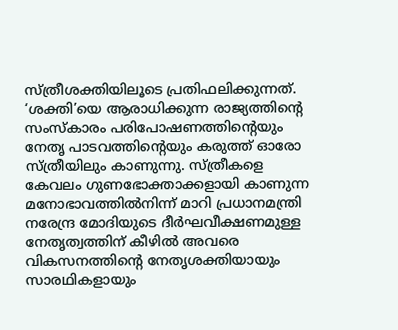സ്ത്രീശക്തിയിലൂടെ പ്രതിഫലിക്കുന്നത്. ‘ശക്തി’യെ ആരാധിക്കുന്ന രാജ്യത്തിന്റെ സംസ്‌കാരം പരിപോഷണത്തിന്റെയും നേതൃ പാടവത്തിന്റെയും കരുത്ത് ഓരോ സ്ത്രീയിലും കാണുന്നു. സ്ത്രീകളെ കേവലം ഗുണഭോക്താക്കളായി കാണുന്ന മനോഭാവത്തില്‍നിന്ന് മാറി പ്രധാനമന്ത്രി നരേന്ദ്ര മോദിയുടെ ദീര്‍ഘവീക്ഷണമുള്ള നേതൃത്വത്തിന് കീഴില്‍ അവരെ വികസനത്തിന്റെ നേതൃശക്തിയായും സാരഥികളായും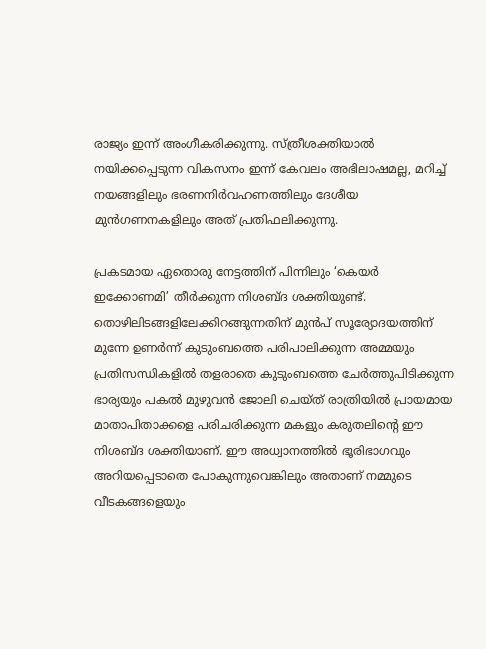രാജ്യം ഇന്ന് അംഗീകരിക്കുന്നു. സ്ത്രീശക്തിയാല്‍ നയിക്കപ്പെടുന്ന വികസനം ഇന്ന് കേവലം അഭിലാഷമല്ല, മറിച്ച് നയങ്ങളിലും ഭരണനിര്‍വഹണത്തിലും ദേശീയ മുന്‍ഗണനകളിലും അത് പ്രതിഫലിക്കുന്നു.

പ്രകടമായ ഏതൊരു നേട്ടത്തിന് പിന്നിലും ‘കെയര്‍ ഇക്കോണമി’ തീര്‍ക്കുന്ന നിശബ്ദ ശക്തിയുണ്ട്. തൊഴിലിടങ്ങളിലേക്കിറങ്ങുന്നതിന് മുന്‍പ് സൂര്യോദയത്തിന് മുന്നേ ഉണര്‍ന്ന് കുടുംബത്തെ പരിപാലിക്കുന്ന അമ്മയും പ്രതിസന്ധികളില്‍ തളരാതെ കുടുംബത്തെ ചേര്‍ത്തുപിടിക്കുന്ന ഭാര്യയും പകല്‍ മുഴുവന്‍ ജോലി ചെയ്ത് രാത്രിയില്‍ പ്രായമായ മാതാപിതാക്കളെ പരിചരിക്കുന്ന മകളും കരുതലിന്റെ ഈ നിശബ്ദ ശക്തിയാണ്. ഈ അധ്വാനത്തില്‍ ഭൂരിഭാഗവും അറിയപ്പെടാതെ പോകുന്നുവെങ്കിലും അതാണ് നമ്മുടെ വീടകങ്ങളെയും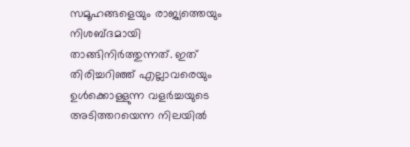സമൂഹങ്ങളെയും രാജ്യത്തെയും നിശബ്ദമായി താങ്ങിനിര്‍ത്തുന്നത്. ഇത് തിരിച്ചറിഞ്ഞ് എല്ലാവരെയും ഉള്‍ക്കൊള്ളുന്ന വളര്‍ച്ചയുടെ അടിത്തറയെന്ന നിലയില്‍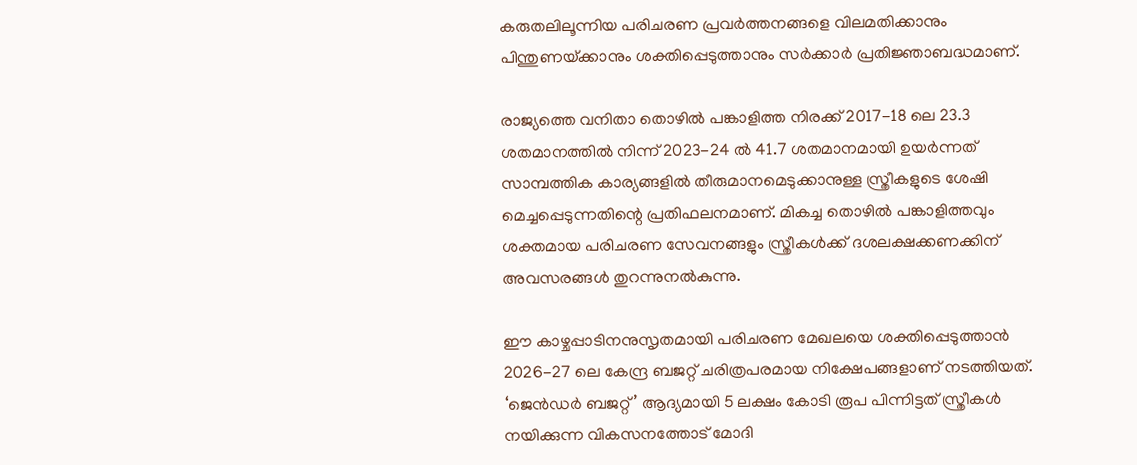കരുതലിലൂന്നിയ പരിചരണ പ്രവര്‍ത്തനങ്ങളെ വിലമതിക്കാനും പിന്തുണയ്‌ക്കാനും ശക്തിപ്പെടുത്താനും സര്‍ക്കാര്‍ പ്രതിജ്ഞാബദ്ധമാണ്.

രാജ്യത്തെ വനിതാ തൊഴില്‍ പങ്കാളിത്ത നിരക്ക് 2017-18 ലെ 23.3 ശതമാനത്തില്‍ നിന്ന് 2023-24 ല്‍ 41.7 ശതമാനമായി ഉയര്‍ന്നത് സാമ്പത്തിക കാര്യങ്ങളില്‍ തീരുമാനമെടുക്കാനുള്ള സ്ത്രീകളുടെ ശേഷി മെച്ചപ്പെടുന്നതിന്റെ പ്രതിഫലനമാണ്. മികച്ച തൊഴില്‍ പങ്കാളിത്തവും ശക്തമായ പരിചരണ സേവനങ്ങളും സ്ത്രീകള്‍ക്ക് ദശലക്ഷക്കണക്കിന് അവസരങ്ങള്‍ തുറന്നുനല്‍കുന്നു.

ഈ കാഴ്ചപ്പാടിനനുസൃതമായി പരിചരണ മേഖലയെ ശക്തിപ്പെടുത്താന്‍ 2026-27 ലെ കേന്ദ്ര ബജറ്റ് ചരിത്രപരമായ നിക്ഷേപങ്ങളാണ് നടത്തിയത്. ‘ജെന്‍ഡര്‍ ബജറ്റ്’ ആദ്യമായി 5 ലക്ഷം കോടി രൂപ പിന്നിട്ടത് സ്ത്രീകള്‍ നയിക്കുന്ന വികസനത്തോട് മോദി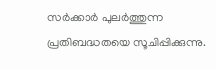സര്‍ക്കാര്‍ പുലര്‍ത്തുന്ന പ്രതിബദ്ധതയെ സൂചിപ്പിക്കുന്നു.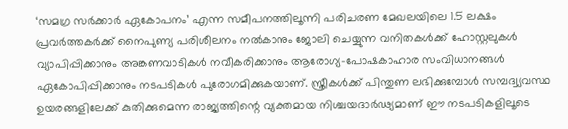‘സമഗ്ര സര്‍ക്കാര്‍ ഏകോപനം’ എന്ന സമീപനത്തിലൂന്നി പരിചരണ മേഖലയിലെ 1.5 ലക്ഷം പ്രവര്‍ത്തകര്‍ക്ക് നൈപുണ്യ പരിശീലനം നല്‍കാനും ജോലി ചെയ്യുന്ന വനിതകള്‍ക്ക് ഹോസ്റ്റലുകള്‍ വ്യാപിപ്പിക്കാനും അങ്കണവാടികള്‍ നവീകരിക്കാനും ആരോഗ്യ-പോഷകാഹാര സംവിധാനങ്ങള്‍ ഏകോപിപ്പിക്കാനും നടപടികള്‍ പുരോഗമിക്കുകയാണ്. സ്ത്രീകള്‍ക്ക് പിന്തുണ ലഭിക്കുമ്പോള്‍ സമ്പദ്വ്യവസ്ഥ ഉയരങ്ങളിലേക്ക് കുതിക്കുമെന്ന രാജ്യത്തിന്റെ വ്യക്തമായ നിശ്ചയദാര്‍ഢ്യമാണ് ഈ നടപടികളിലൂടെ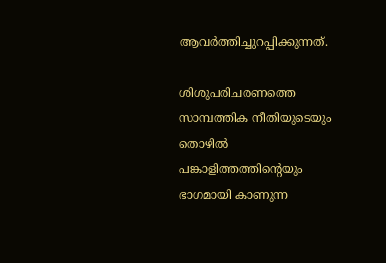ആവര്‍ത്തിച്ചുറപ്പിക്കുന്നത്.

ശിശുപരിചരണത്തെ സാമ്പത്തിക നീതിയുടെയും തൊഴില്‍ പങ്കാളിത്തത്തിന്റെയും ഭാഗമായി കാണുന്ന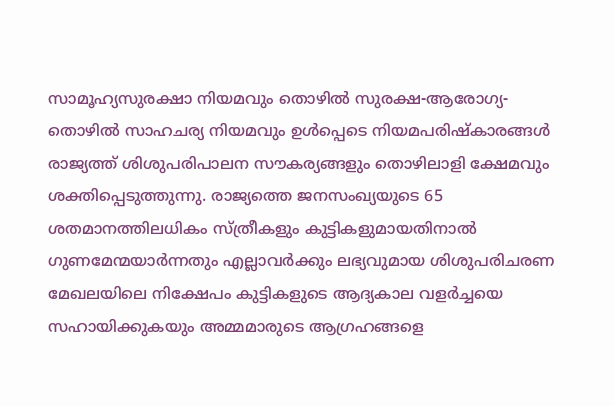സാമൂഹ്യസുരക്ഷാ നിയമവും തൊഴില്‍ സുരക്ഷ-ആരോഗ്യ-തൊഴില്‍ സാഹചര്യ നിയമവും ഉള്‍പ്പെടെ നിയമപരിഷ്‌കാരങ്ങള്‍ രാജ്യത്ത് ശിശുപരിപാലന സൗകര്യങ്ങളും തൊഴിലാളി ക്ഷേമവും ശക്തിപ്പെടുത്തുന്നു. രാജ്യത്തെ ജനസംഖ്യയുടെ 65 ശതമാനത്തിലധികം സ്ത്രീകളും കുട്ടികളുമായതിനാല്‍ ഗുണമേന്മയാര്‍ന്നതും എല്ലാവര്‍ക്കും ലഭ്യവുമായ ശിശുപരിചരണ മേഖലയിലെ നിക്ഷേപം കുട്ടികളുടെ ആദ്യകാല വളര്‍ച്ചയെ സഹായിക്കുകയും അമ്മമാരുടെ ആഗ്രഹങ്ങളെ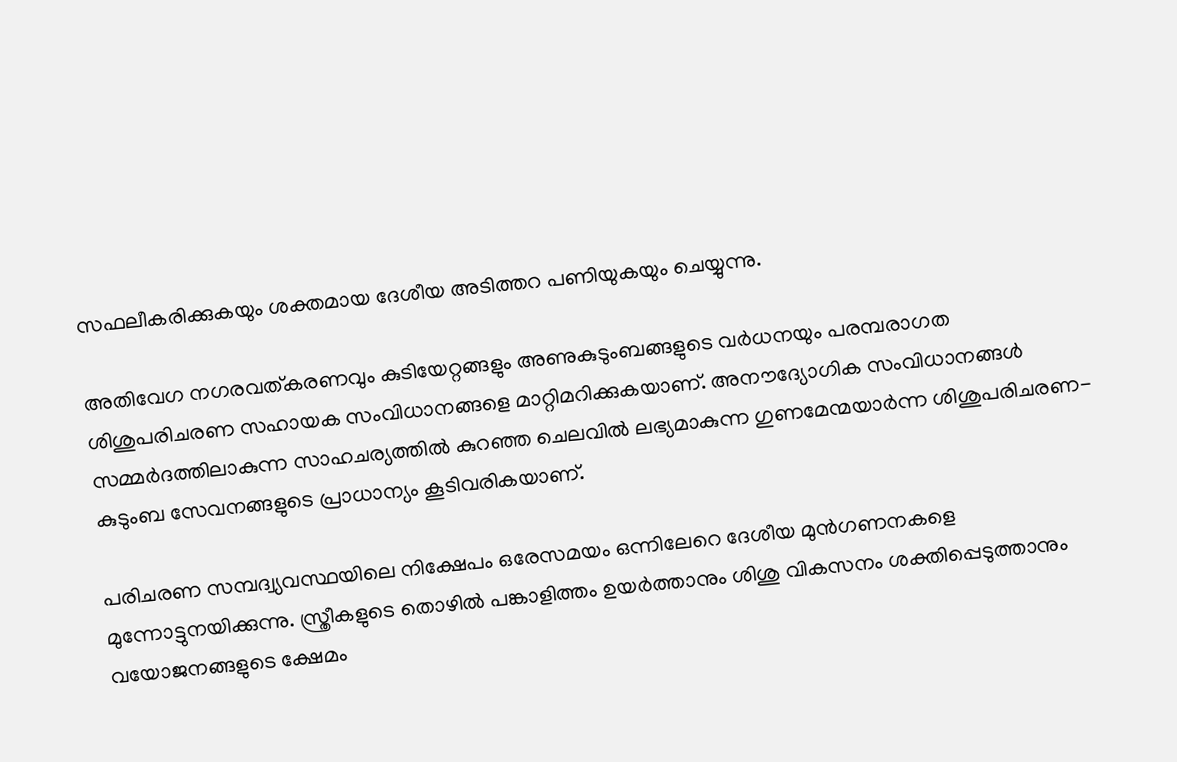സഫലീകരിക്കുകയും ശക്തമായ ദേശീയ അടിത്തറ പണിയുകയും ചെയ്യുന്നു.

അതിവേഗ നഗരവത്കരണവും കുടിയേറ്റങ്ങളും അണുകുടുംബങ്ങളുടെ വര്‍ധനയും പരമ്പരാഗത ശിശുപരിചരണ സഹായക സംവിധാനങ്ങളെ മാറ്റിമറിക്കുകയാണ്. അനൗദ്യോഗിക സംവിധാനങ്ങള്‍ സമ്മര്‍ദത്തിലാകുന്ന സാഹചര്യത്തില്‍ കുറഞ്ഞ ചെലവില്‍ ലഭ്യമാകുന്ന ഗുണമേന്മയാര്‍ന്ന ശിശുപരിചരണ-കുടുംബ സേവനങ്ങളുടെ പ്രാധാന്യം കൂടിവരികയാണ്.

പരിചരണ സമ്പദ്വ്യവസ്ഥയിലെ നിക്ഷേപം ഒരേസമയം ഒന്നിലേറെ ദേശീയ മുന്‍ഗണനകളെ മുന്നോട്ടുനയിക്കുന്നു. സ്ത്രീകളുടെ തൊഴില്‍ പങ്കാളിത്തം ഉയര്‍ത്താനും ശിശു വികസനം ശക്തിപ്പെടുത്താനും വയോജനങ്ങളുടെ ക്ഷേമം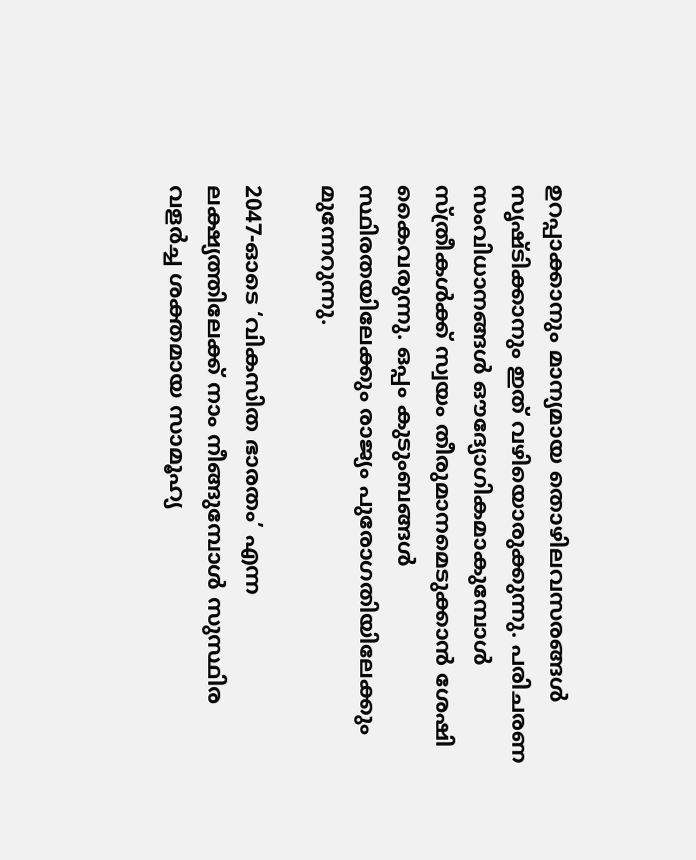ഉറപ്പാക്കാനും മാന്യമായ തൊഴിലവസരങ്ങള്‍ സൃഷ്ടിക്കാനും ഇത് വഴിയൊരുക്കുന്നു. പരിചരണ സംവിധാനങ്ങള്‍ ഔദ്യോഗികമാകുമ്പോള്‍ സ്ത്രീകള്‍ക്ക് സ്വയം തീരുമാനമെടുക്കാന്‍ ശേഷി കൈവരുന്നു. ഒപ്പം കുടുംബങ്ങള്‍ സ്ഥിരതയിലേക്കും രാജ്യം പുരോഗതിയിലേക്കും മുന്നേറുന്നു.

2047-ഓടെ ‘വികസിത ഭാരതം’ എന്ന ലക്ഷ്യത്തിലേക്ക് നാം നീങ്ങുമ്പോള്‍ സുസ്ഥിര വളര്‍ച്ച ശക്തമായ സാമൂഹ്യ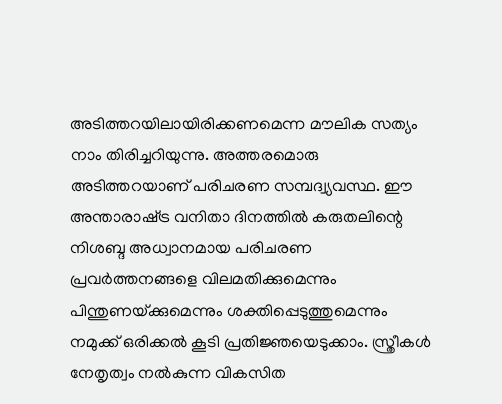അടിത്തറയിലായിരിക്കണമെന്ന മൗലിക സത്യം നാം തിരിച്ചറിയുന്നു. അത്തരമൊരു അടിത്തറയാണ് പരിചരണ സമ്പദ്വ്യവസ്ഥ. ഈ അന്താരാഷ്‌ട്ര വനിതാ ദിനത്തില്‍ കരുതലിന്റെ നിശബ്ദ അധ്വാനമായ പരിചരണ പ്രവര്‍ത്തനങ്ങളെ വിലമതിക്കുമെന്നും പിന്തുണയ്‌ക്കുമെന്നും ശക്തിപ്പെടുത്തുമെന്നും നമുക്ക് ഒരിക്കല്‍ കൂടി പ്രതിജ്ഞയെടുക്കാം. സ്ത്രീകള്‍ നേതൃത്വം നല്‍കുന്ന വികസിത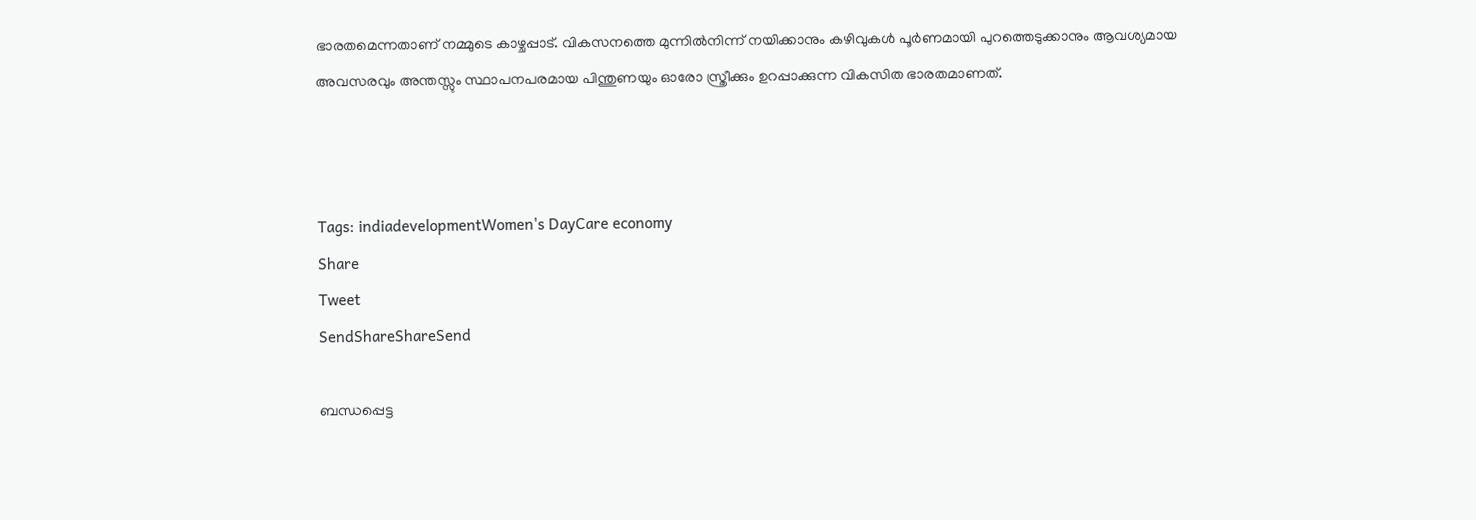ഭാരതമെന്നതാണ് നമ്മുടെ കാഴ്ചപ്പാട്. വികസനത്തെ മുന്നില്‍നിന്ന് നയിക്കാനും കഴിവുകള്‍ പൂര്‍ണമായി പുറത്തെടുക്കാനും ആവശ്യമായ അവസരവും അന്തസ്സും സ്ഥാപനപരമായ പിന്തുണയും ഓരോ സ്ത്രീക്കും ഉറപ്പാക്കുന്ന വികസിത ഭാരതമാണത്.



Tags: indiadevelopmentWomen's DayCare economy
Share
Tweet
SendShareShareSend

ബന്ധപ്പെട്ട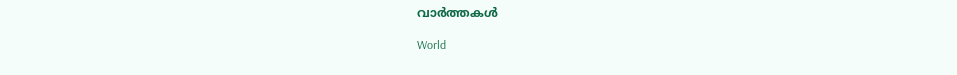വാര്‍ത്തകള്‍

World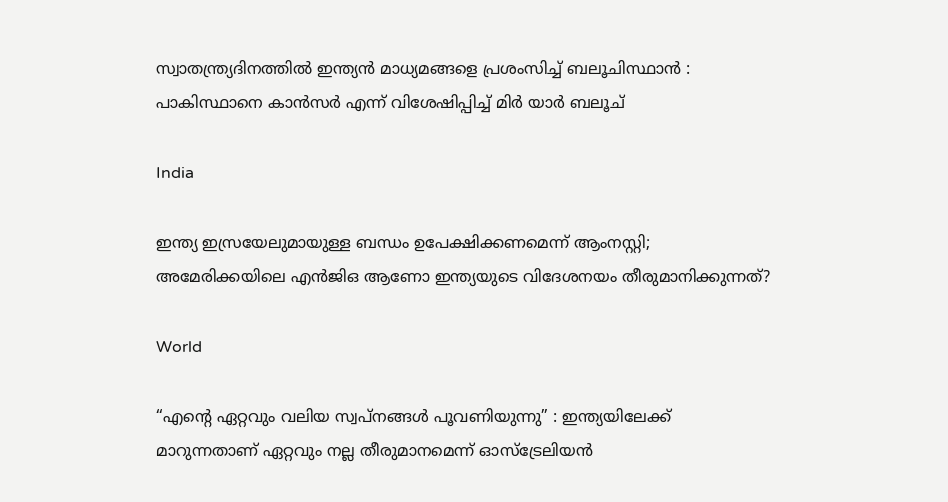സ്വാതന്ത്ര്യദിനത്തിൽ ഇന്ത്യൻ മാധ്യമങ്ങളെ പ്രശംസിച്ച് ബലൂചിസ്ഥാൻ : പാകിസ്ഥാനെ കാൻസർ എന്ന് വിശേഷിപ്പിച്ച് മിർ യാർ ബലൂച്

India

ഇന്ത്യ ഇസ്രയേലുമായുള്ള ബന്ധം ഉപേക്ഷിക്കണമെന്ന് ആംനസ്റ്റി; അമേരിക്കയിലെ എന്‍ജിഒ ആണോ ഇന്ത്യയുടെ വിദേശനയം തീരുമാനിക്കുന്നത്?

World

“എന്റെ ഏറ്റവും വലിയ സ്വപ്നങ്ങൾ പൂവണിയുന്നു” : ഇന്ത്യയിലേക്ക് മാറുന്നതാണ് ഏറ്റവും നല്ല തീരുമാനമെന്ന് ഓസ്‌ട്രേലിയൻ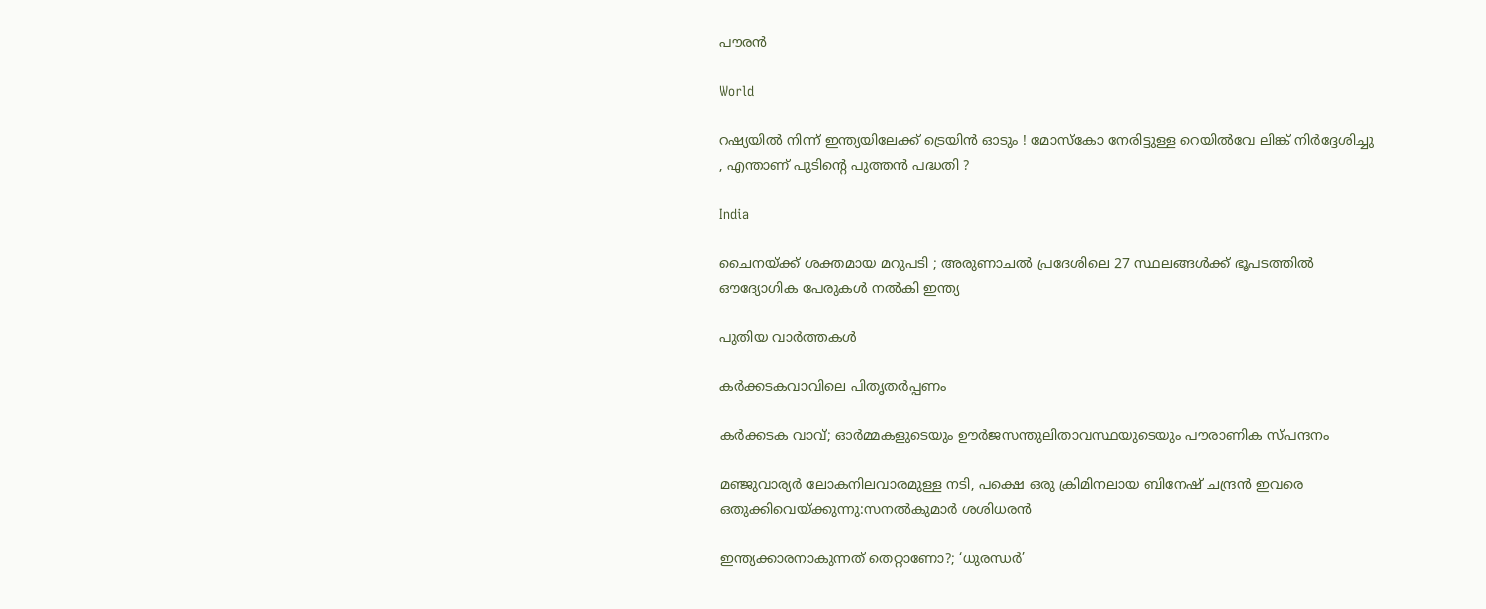പൗരൻ

World

റഷ്യയിൽ നിന്ന് ഇന്ത്യയിലേക്ക് ട്രെയിൻ ഓടും ! മോസ്കോ നേരിട്ടുള്ള റെയിൽവേ ലിങ്ക് നിർദ്ദേശിച്ചു , എന്താണ് പുടിന്റെ പുത്തൻ പദ്ധതി ?

India

ചൈനയ്‌ക്ക് ശക്തമായ മറുപടി ; അരുണാചൽ പ്രദേശിലെ 27 സ്ഥലങ്ങൾക്ക് ഭൂപടത്തിൽ ഔദ്യോഗിക പേരുകൾ നൽകി ഇന്ത്യ

പുതിയ വാര്‍ത്തകള്‍

കര്‍ക്കടകവാവിലെ പിതൃതര്‍പ്പണം

കര്‍ക്കടക വാവ്; ഓര്‍മ്മകളുടെയും ഊര്‍ജസന്തുലിതാവസ്ഥയുടെയും പൗരാണിക സ്പന്ദനം

മ‌ഞ്ജുവാര്യര്‍ ലോകനിലവാരമുള്ള നടി, പക്ഷെ ഒരു ക്രിമിനലായ ബിനേഷ് ചന്ദ്രന്‍ ഇവരെ ഒതുക്കിവെയ്‌ക്കുന്നു:സനല്‍കുമാര്‍ ശശിധരന്‍

ഇന്ത്യക്കാരനാകുന്നത് തെറ്റാണോ?; ‘ധുരന്ധര്‍’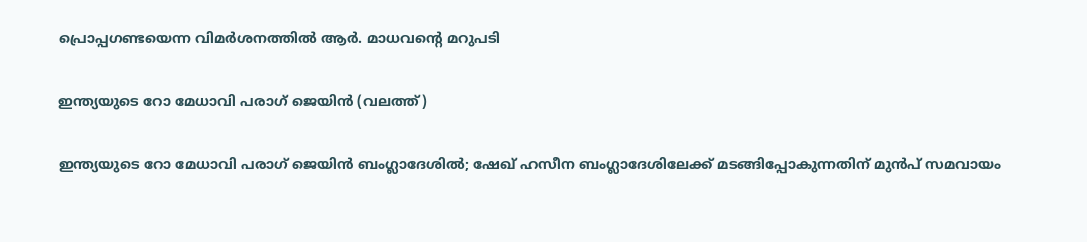പ്രൊപ്പഗണ്ടയെന്ന വിമര്‍ശനത്തില്‍ ആര്‍. മാധവന്റെ മറുപടി

ഇന്ത്യയുടെ റോ മേധാവി പരാഗ് ജെയിന്‍ (വലത്ത്)

ഇന്ത്യയുടെ റോ മേധാവി പരാഗ് ജെയിന്‍ ബംഗ്ലാദേശില്‍; ഷേഖ് ഹസീന ബംഗ്ലാദേശിലേക്ക് മടങ്ങിപ്പോകുന്നതിന് മുന്‍പ് സമവായം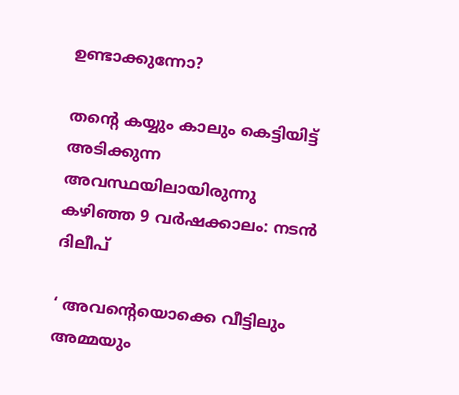ഉണ്ടാക്കുന്നോ?

തന്റെ കയ്യും കാലും കെട്ടിയിട്ട് അടിക്കുന്ന അവസ്ഥയിലായിരുന്നു കഴിഞ്ഞ 9 വർഷക്കാലം: നടന്‍ ദിലീപ്

‘ അവന്റെയൊക്കെ വീട്ടിലും അമ്മയും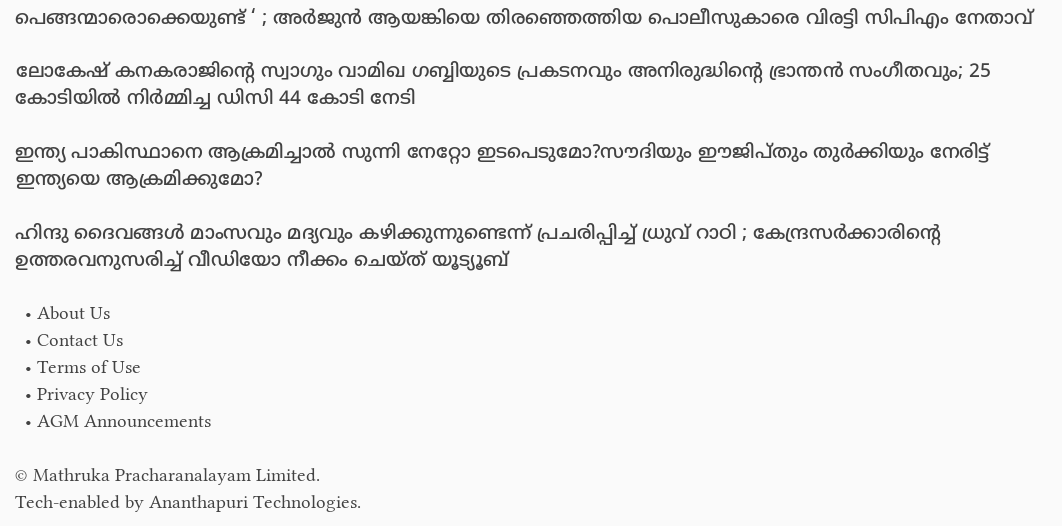പെങ്ങന്മാരൊക്കെയുണ്ട് ‘ ; അർജുൻ ആയങ്കിയെ തിരഞ്ഞെത്തിയ പൊലീസുകാരെ വിരട്ടി സിപിഎം നേതാവ്

ലോകേഷ് കനകരാജിന്റെ സ്വാഗും വാമിഖ ഗബ്ബിയുടെ പ്രകടനവും അനിരുദ്ധിന്റെ ഭ്രാന്തന്‍ സംഗീതവും; 25 കോടിയില്‍ നിര്‍മ്മിച്ച ഡിസി 44 കോടി നേടി

ഇന്ത്യ പാകിസ്ഥാനെ ആക്രമിച്ചാല്‍ സുന്നി നേറ്റോ ഇടപെടുമോ?സൗദിയും ഈജിപ്തും തുര്‍ക്കിയും നേരിട്ട് ഇന്ത്യയെ ആക്രമിക്കുമോ?

ഹിന്ദു ദൈവങ്ങൾ മാംസവും മദ്യവും കഴിക്കുന്നുണ്ടെന്ന് പ്രചരിപ്പിച്ച് ധ്രുവ് റാഠി ; കേന്ദ്രസർക്കാരിന്റെ ഉത്തരവനുസരിച്ച് വീഡിയോ നീക്കം ചെയ്ത് യൂട്യൂബ്

  • About Us
  • Contact Us
  • Terms of Use
  • Privacy Policy
  • AGM Announcements

© Mathruka Pracharanalayam Limited.
Tech-enabled by Ananthapuri Technologies.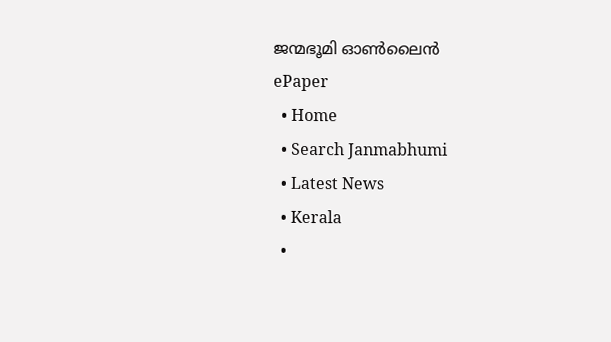ജന്മഭൂമി ഓണ്‍ലൈന്‍
ePaper
  • Home
  • Search Janmabhumi
  • Latest News
  • Kerala
  •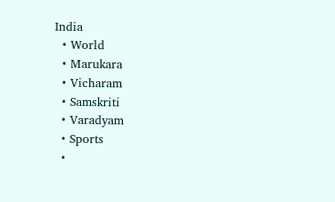India
  • World
  • Marukara
  • Vicharam
  • Samskriti
  • Varadyam
  • Sports
  •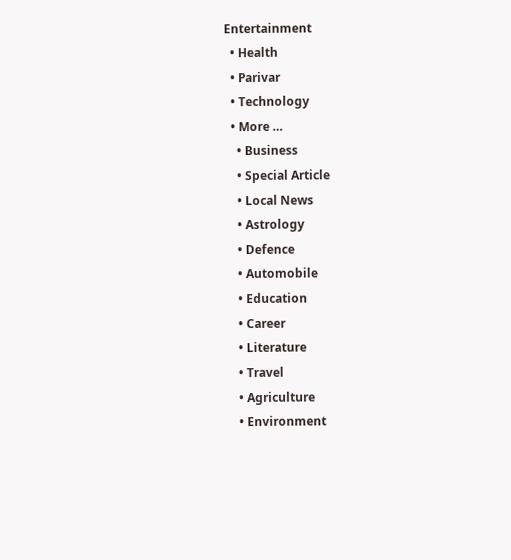Entertainment
  • Health
  • Parivar
  • Technology
  • More …
    • Business
    • Special Article
    • Local News
    • Astrology
    • Defence
    • Automobile
    • Education
    • Career
    • Literature
    • Travel
    • Agriculture
    • Environment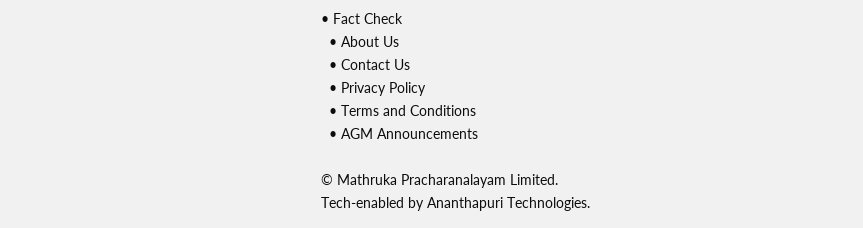• Fact Check
  • About Us
  • Contact Us
  • Privacy Policy
  • Terms and Conditions
  • AGM Announcements

© Mathruka Pracharanalayam Limited.
Tech-enabled by Ananthapuri Technologies.